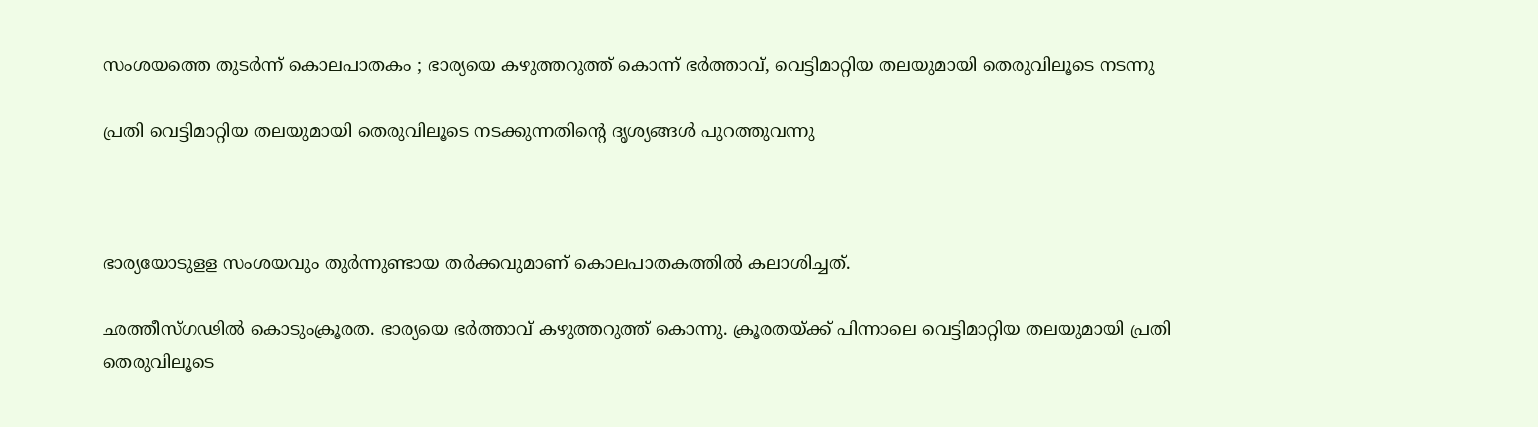സംശയത്തെ തുടര്‍ന്ന് കൊലപാതകം ; ഭാര്യയെ കഴുത്തറുത്ത് കൊന്ന് ഭര്‍ത്താവ്, വെട്ടിമാറ്റിയ തലയുമായി തെരുവിലൂടെ നടന്നു

പ്രതി വെട്ടിമാറ്റിയ തലയുമായി തെരുവിലൂടെ നടക്കുന്നതിന്റെ ദൃശ്യങ്ങള്‍ പുറത്തുവന്നു



ഭാര്യയോടുളള സംശയവും തുര്‍ന്നുണ്ടായ തര്‍ക്കവുമാണ് കൊലപാതകത്തില്‍ കലാശിച്ചത്.

ഛത്തീസ്ഗഢില്‍ കൊടുംക്രൂരത. ഭാര്യയെ ഭര്‍ത്താവ് കഴുത്തറുത്ത് കൊന്നു. ക്രൂരതയ്ക്ക് പിന്നാലെ വെട്ടിമാറ്റിയ തലയുമായി പ്രതി തെരുവിലൂടെ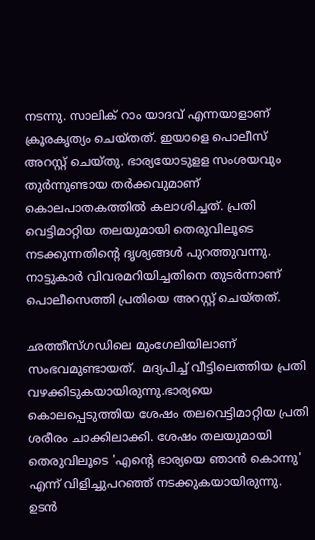നടന്നു. സാലിക് റാം യാദവ് എന്നയാളാണ് ക്രൂരകൃത്യം ചെയ്തത്. ഇയാളെ പൊലീസ് അറസ്റ്റ് ചെയ്തു. ഭാര്യയോടുളള സംശയവും തുര്‍ന്നുണ്ടായ തര്‍ക്കവുമാണ് കൊലപാതകത്തില്‍ കലാശിച്ചത്. പ്രതി വെട്ടിമാറ്റിയ തലയുമായി തെരുവിലൂടെ നടക്കുന്നതിന്റെ ദൃശ്യങ്ങള്‍ പുറത്തുവന്നു. നാട്ടുകാര്‍ വിവരമറിയിച്ചതിനെ തുടര്‍ന്നാണ് പൊലീസെത്തി പ്രതിയെ അറസ്റ്റ് ചെയ്തത്.

ഛത്തീസ്ഗഡിലെ മുംഗേലിയിലാണ് സംഭവമുണ്ടായത്.  മദ്യപിച്ച് വീട്ടിലെത്തിയ പ്രതി വഴക്കിടുകയായിരുന്നു.ഭാര്യയെ കൊലപ്പെടുത്തിയ ശേഷം തലവെട്ടിമാറ്റിയ പ്രതി ശരീരം ചാക്കിലാക്കി. ശേഷം തലയുമായി തെരുവിലൂടെ 'എന്റെ ഭാര്യയെ ഞാന്‍ കൊന്നു' എന്ന് വിളിച്ചുപറഞ്ഞ് നടക്കുകയായിരുന്നു. ഉടന്‍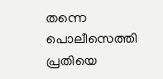തന്നെ പൊലീസെത്തി പ്രതിയെ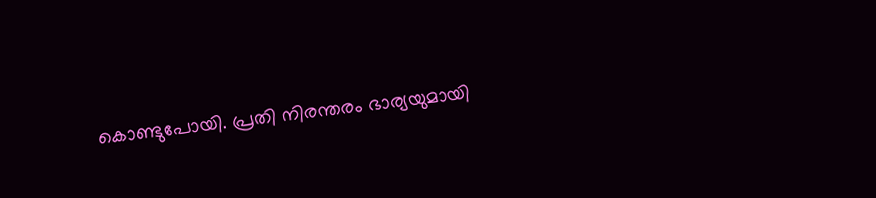കൊണ്ടുപോയി. പ്രതി നിരന്തരം ഭാര്യയുമായി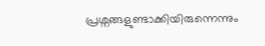പ്രശ്നങ്ങളുണ്ടാക്കിയിരുന്നെന്നും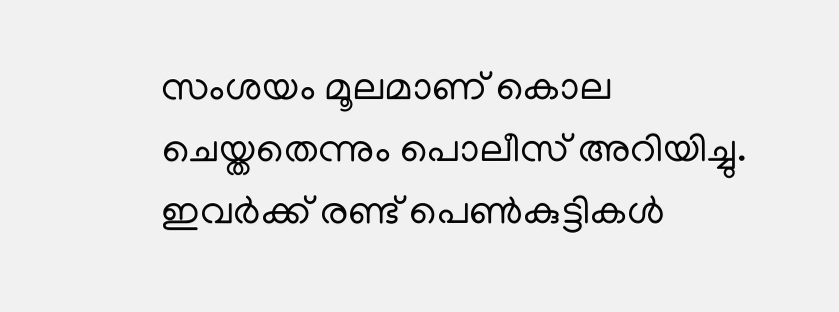സംശയം മൂലമാണ് കൊല ചെയ്തതെന്നും പൊലീസ് അറിയിച്ചു. ഇവര്‍ക്ക് രണ്ട് പെണ്‍കുട്ടികള്‍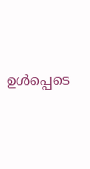ഉള്‍പ്പെടെ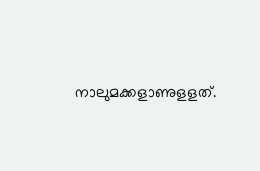നാലുമക്കളാണുളളത്.